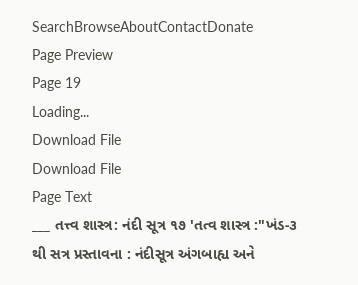SearchBrowseAboutContactDonate
Page Preview
Page 19
Loading...
Download File
Download File
Page Text
___ તત્ત્વ શાસ્ત્ર: નંદી સૂત્ર ૧૭ 'તત્વ શાસ્ત્ર :"ખંડ-૩ થી સત્ર પ્રસ્તાવના : નંદીસૂત્ર અંગબાહ્ય અને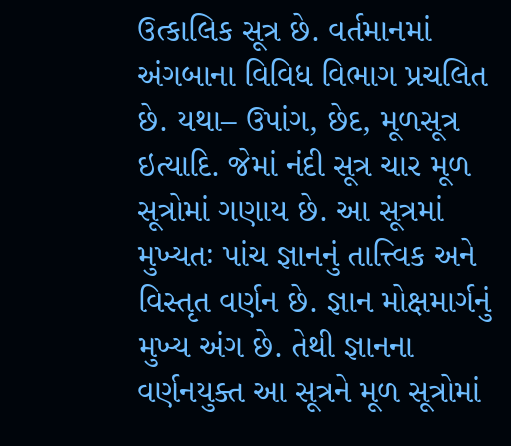ઉત્કાલિક સૂત્ર છે. વર્તમાનમાં અંગબાના વિવિધ વિભાગ પ્રચલિત છે. યથા– ઉપાંગ, છેદ, મૂળસૂત્ર ઇત્યાદિ. જેમાં નંદી સૂત્ર ચાર મૂળ સૂત્રોમાં ગણાય છે. આ સૂત્રમાં મુખ્યતઃ પાંચ જ્ઞાનનું તાત્ત્વિક અને વિસ્તૃત વર્ણન છે. જ્ઞાન મોક્ષમાર્ગનું મુખ્ય અંગ છે. તેથી જ્ઞાનના વર્ણનયુક્ત આ સૂત્રને મૂળ સૂત્રોમાં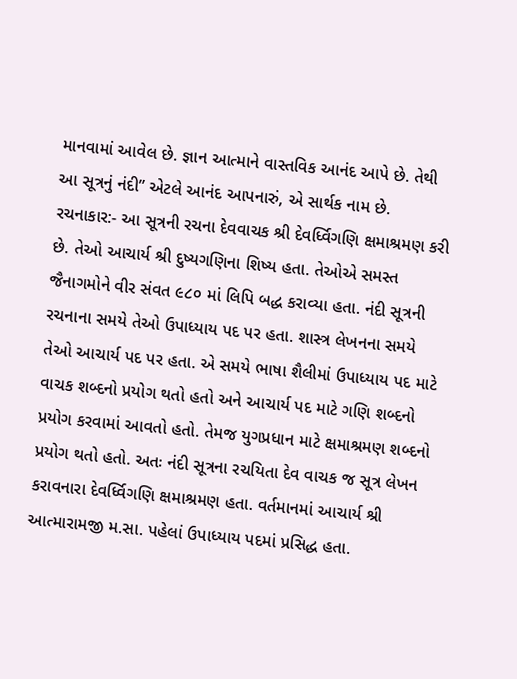માનવામાં આવેલ છે. જ્ઞાન આત્માને વાસ્તવિક આનંદ આપે છે. તેથી આ સૂત્રનું નંદી” એટલે આનંદ આપનારું, એ સાર્થક નામ છે. રચનાકાર:- આ સૂત્રની રચના દેવવાચક શ્રી દેવર્ધ્વિગણિ ક્ષમાશ્રમણ કરી છે. તેઓ આચાર્ય શ્રી દુષ્યગણિના શિષ્ય હતા. તેઓએ સમસ્ત જૈનાગમોને વીર સંવત ૯૮૦ માં લિપિ બદ્ધ કરાવ્યા હતા. નંદી સૂત્રની રચનાના સમયે તેઓ ઉપાધ્યાય પદ પર હતા. શાસ્ત્ર લેખનના સમયે તેઓ આચાર્ય પદ પર હતા. એ સમયે ભાષા શૈલીમાં ઉપાધ્યાય પદ માટે વાચક શબ્દનો પ્રયોગ થતો હતો અને આચાર્ય પદ માટે ગણિ શબ્દનો પ્રયોગ કરવામાં આવતો હતો. તેમજ યુગપ્રધાન માટે ક્ષમાશ્રમણ શબ્દનો પ્રયોગ થતો હતો. અતઃ નંદી સૂત્રના રચયિતા દેવ વાચક જ સૂત્ર લેખન કરાવનારા દેવર્ધ્વિગણિ ક્ષમાશ્રમણ હતા. વર્તમાનમાં આચાર્ય શ્રી આત્મારામજી મ.સા. પહેલાં ઉપાધ્યાય પદમાં પ્રસિદ્ધ હતા.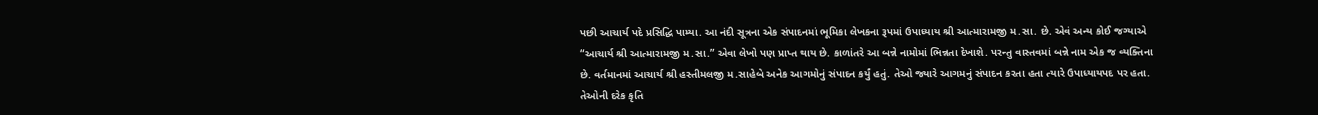પછી આચાર્ય પદે પ્રસિદ્ધિ પામ્યા. આ નંદી સૂત્રના એક સંપાદનમાં ભૂમિકા લેખકના રૂપમાં ઉપાધ્યાય શ્રી આત્મારામજી મ.સા. છે. એવં અન્ય કોઈ જગ્યાએ “આચાર્ય શ્રી આત્મારામજી મ.સા.” એવા લેખો પણ પ્રાપ્ત થાય છે. કાળાંતરે આ બન્ને નામોમાં ભિન્નતા દેખાશે. પરન્તુ વાસ્તવમાં બન્ને નામ એક જ વ્યક્તિના છે. વર્તમાનમાં આચાર્ય શ્રી હસ્તીમલજી મ.સાહેબે અનેક આગમોનું સંપાદન કર્યું હતું. તેઓ જ્યારે આગમનું સંપાદન કરતા હતા ત્યારે ઉપાધ્યાયપદ પર હતા. તેઓની દરેક કૃતિ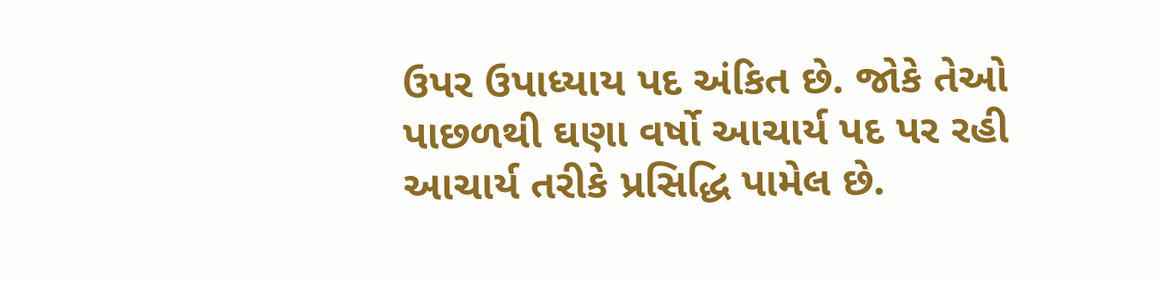ઉપર ઉપાધ્યાય પદ અંકિત છે. જોકે તેઓ પાછળથી ઘણા વર્ષો આચાર્ય પદ પર રહી આચાર્ય તરીકે પ્રસિદ્ધિ પામેલ છે.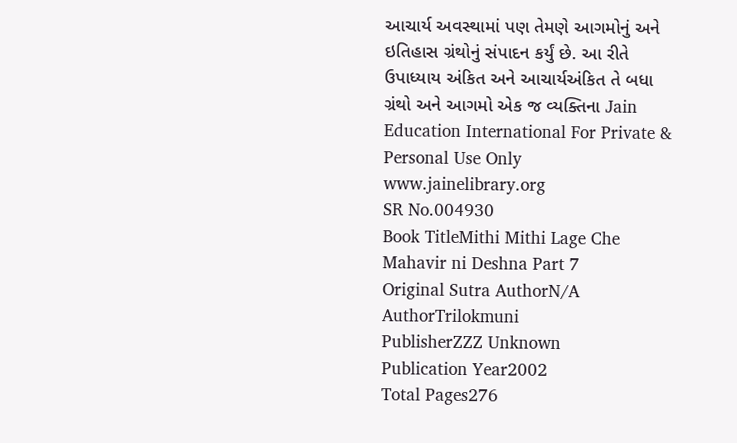આચાર્ય અવસ્થામાં પણ તેમણે આગમોનું અને ઇતિહાસ ગ્રંથોનું સંપાદન કર્યું છે. આ રીતે ઉપાધ્યાય અંકિત અને આચાર્યઅંકિત તે બધા ગ્રંથો અને આગમો એક જ વ્યક્તિના Jain Education International For Private & Personal Use Only www.jainelibrary.org
SR No.004930
Book TitleMithi Mithi Lage Che Mahavir ni Deshna Part 7
Original Sutra AuthorN/A
AuthorTrilokmuni
PublisherZZZ Unknown
Publication Year2002
Total Pages276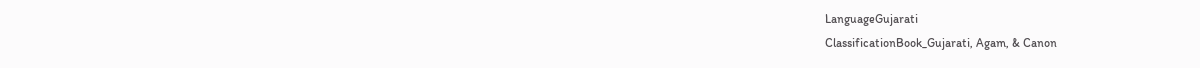LanguageGujarati
ClassificationBook_Gujarati, Agam, & Canon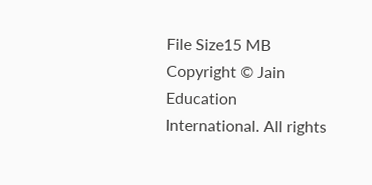File Size15 MB
Copyright © Jain Education International. All rights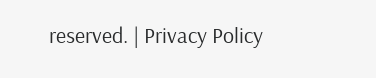reserved. | Privacy Policy